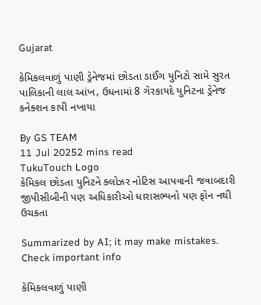Gujarat

કેમિકલવાળું પાણી ડ્રેનેજમાં છોડતા ડાઈંગ યુનિટો સામે સુરત પાલિકાની લાલ આંખ, ઉધનામાં 8 ગેરકાયદે યુનિટના ડ્રેનેજ કનેક્શન કાપી નખાયા

By GS TEAM
11 Jul 20252 mins read
TukuTouch Logo
કેમિકલ છોડતા યુનિટને ક્લોઝર નોટિસ આપવાની જવાબદારી જીપીસીબીની પણ અધિકારીઓ ધારાસભ્યનો પણ ફોન નથી ઉચકતા

Summarized by AI; it may make mistakes. Check important info

કેમિકલવાળું પાણી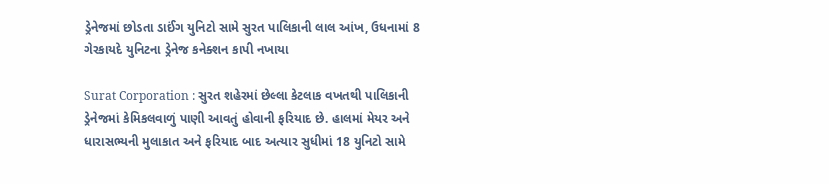ડ્રેનેજમાં છોડતા ડાઈંગ યુનિટો સામે સુરત પાલિકાની લાલ આંખ, ઉધનામાં 8 ગેરકાયદે યુનિટના ડ્રેનેજ કનેક્શન કાપી નખાયા

Surat Corporation : સુરત શહેરમાં છેલ્લા કેટલાક વખતથી પાલિકાની ડ્રેનેજમાં કેમિકલવાળું પાણી આવતું હોવાની ફરિયાદ છે. હાલમાં મેયર અને ધારાસભ્યની મુલાકાત અને ફરિયાદ બાદ અત્યાર સુધીમાં 18 યુનિટો સામે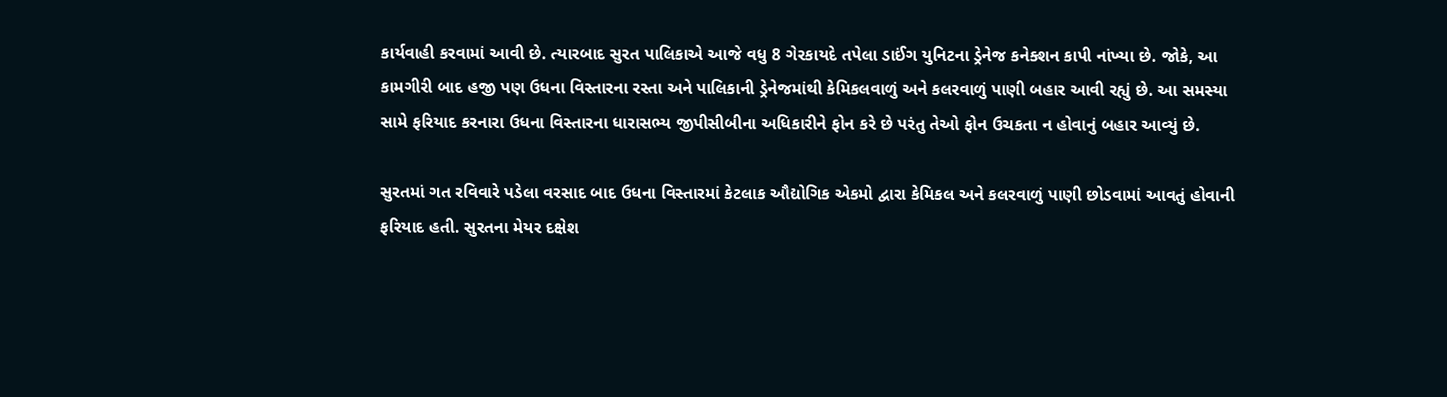કાર્યવાહી કરવામાં આવી છે. ત્યારબાદ સુરત પાલિકાએ આજે વધુ 8 ગેરકાયદે તપેલા ડાઈંગ યુનિટના ડ્રેનેજ કનેક્શન કાપી નાંખ્યા છે. જોકે, આ કામગીરી બાદ હજી પણ ઉધના વિસ્તારના રસ્તા અને પાલિકાની ડ્રેનેજમાંથી કેમિકલવાળું અને કલરવાળું પાણી બહાર આવી રહ્યું છે. આ સમસ્યા સામે ફરિયાદ કરનારા ઉધના વિસ્તારના ધારાસભ્ય જીપીસીબીના અધિકારીને ફોન કરે છે પરંતુ તેઓ ફોન ઉચકતા ન હોવાનું બહાર આવ્યું છે.

સુરતમાં ગત રવિવારે પડેલા વરસાદ બાદ ઉધના વિસ્તારમાં કેટલાક ઔદ્યોગિક એકમો દ્વારા કેમિકલ અને કલરવાળું પાણી છોડવામાં આવતું હોવાની ફરિયાદ હતી. સુરતના મેયર દક્ષેશ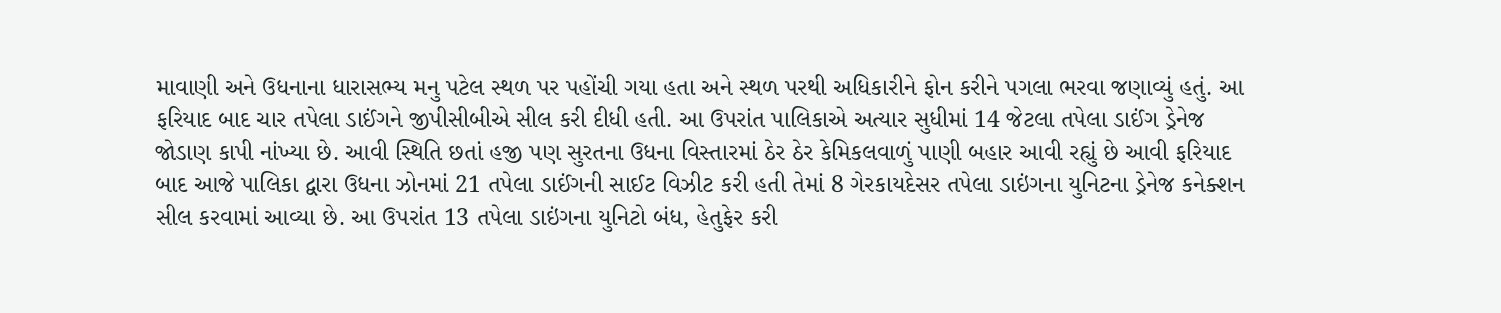માવાણી અને ઉધનાના ધારાસભ્ય મનુ પટેલ સ્થળ પર પહોંચી ગયા હતા અને સ્થળ પરથી અધિકારીને ફોન કરીને પગલા ભરવા જણાવ્યું હતું. આ ફરિયાદ બાદ ચાર તપેલા ડાઈંગને જીપીસીબીએ સીલ કરી દીધી હતી. આ ઉપરાંત પાલિકાએ અત્યાર સુધીમાં 14 જેટલા તપેલા ડાઈંગ ડ્રેનેજ જોડાણ કાપી નાંખ્યા છે. આવી સ્થિતિ છતાં હજી પણ સુરતના ઉધના વિસ્તારમાં ઠેર ઠેર કેમિકલવાળું પાણી બહાર આવી રહ્યું છે આવી ફરિયાદ બાદ આજે પાલિકા દ્વારા ઉધના ઝોનમાં 21 તપેલા ડાઈંગની સાઈટ વિઝીટ કરી હતી તેમાં 8 ગેરકાયદેસર તપેલા ડાઇંગના યુનિટના ડ્રેનેજ કનેક્શન સીલ કરવામાં આવ્યા છે. આ ઉપરાંત 13 તપેલા ડાઇંગના યુનિટો બંધ, હેતુફેર કરી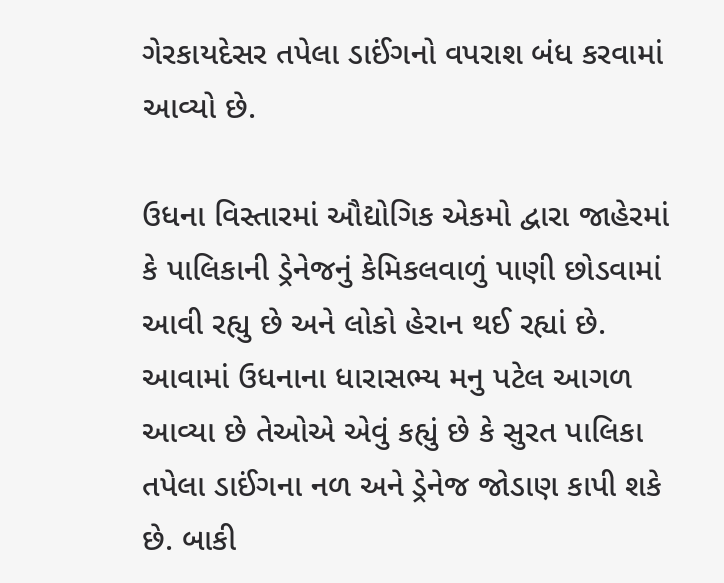ગેરકાયદેસર તપેલા ડાઈંગનો વપરાશ બંધ કરવામાં આવ્યો છે.

ઉધના વિસ્તારમાં ઔદ્યોગિક એકમો દ્વારા જાહેરમાં કે પાલિકાની ડ્રેનેજનું કેમિકલવાળું પાણી છોડવામાં આવી રહ્યુ છે અને લોકો હેરાન થઈ રહ્યાં છે. આવામાં ઉધનાના ધારાસભ્ય મનુ પટેલ આગળ આવ્યા છે તેઓએ એવું કહ્યું છે કે સુરત પાલિકા તપેલા ડાઈંગના નળ અને ડ્રેનેજ જોડાણ કાપી શકે છે. બાકી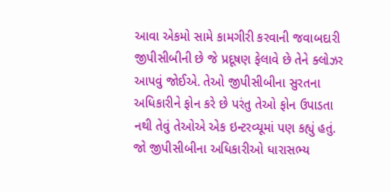આવા એકમો સામે કામગીરી કરવાની જવાબદારી જીપીસીબીની છે જે પ્રદૂષણ ફેલાવે છે તેને ક્લોઝર આપવું જોઈએ. તેઓ જીપીસીબીના સુરતના અધિકારીને ફોન કરે છે પરંતુ તેઓ ફોન ઉપાડતા નથી તેવું તેઓએ એક ઇન્ટરવ્યૂમાં પણ કહ્યું હતું. જો જીપીસીબીના અધિકારીઓ ધારાસભ્ય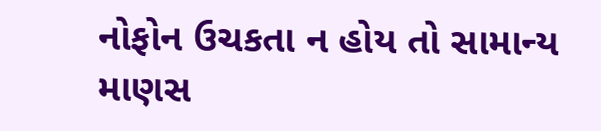નોફોન ઉચકતા ન હોય તો સામાન્ય માણસ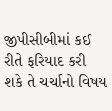જીપીસીબીમાં કઈ રીતે ફરિયાદ કરી શકે તે ચર્ચાનો વિષય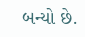બન્યો છે.